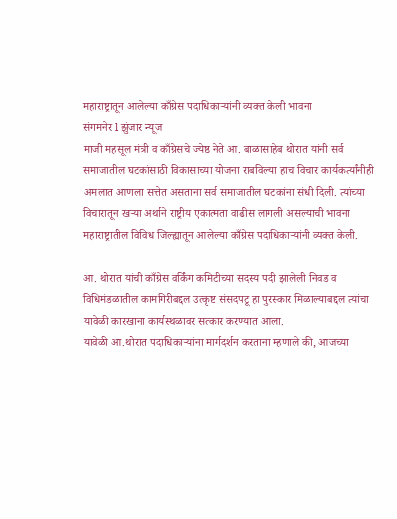महाराष्ट्रातून आलेल्या काँग्रेस पदाधिकाऱ्यांनी व्यक्त केली भावना
संगमनेर l झुंजार न्यूज
माजी महसूल मंत्री व काँग्रेसचे ज्येष्ठ नेते आ. बाळासाहेब थोरात यांनी सर्व समाजातील घटकांसाठी विकासाच्या योजना राबविल्या हाच विचार कार्यकर्त्यांनीही अमलात आणला सत्तेत असताना सर्व समाजातील घटकांना संधी दिली. त्यांच्या विचारातून खऱ्या अर्थाने राष्ट्रीय एकात्मता वाढीस लागली असल्याची भावना महाराष्ट्रातील विविध जिल्ह्यातून आलेल्या काँग्रेस पदाधिकाऱ्यांनी व्यक्त केली.

आ. थोरात यांची काँग्रेस वर्किंग कमिटीच्या सदस्य पदी झालेली निवड व विधिमंडळातील कामगिरीबद्दल उत्कृष्ट संसदपटू हा पुरस्कार मिळाल्याबद्दल त्यांचा यावेळी कारखाना कार्यस्थळावर सत्कार करण्यात आला.
यावेळी आ.थोरात पदाधिकाऱ्यांना मार्गदर्शन करताना म्हणाले की, आजच्या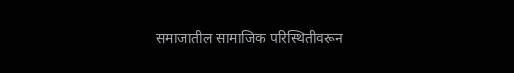समाजातील सामाजिक परिस्थितीवरून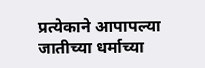प्रत्येकाने आपापल्या जातीच्या धर्माच्या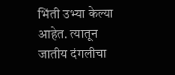भिंती उभ्या केल्या आहेत. त्यातून जातीय दंगलीचा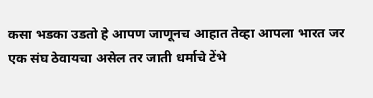कसा भडका उडतो हे आपण जाणूनच आहात तेव्हा आपला भारत जर एक संघ ठेवायचा असेल तर जाती धर्माचे टेंभे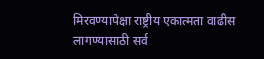मिरवण्यापेक्षा राष्ट्रीय एकात्मता वाढीस लागण्यासाठी सर्व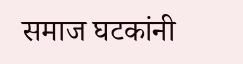समाज घटकांनी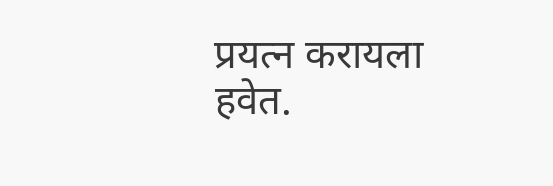प्रयत्न करायला हवेत.